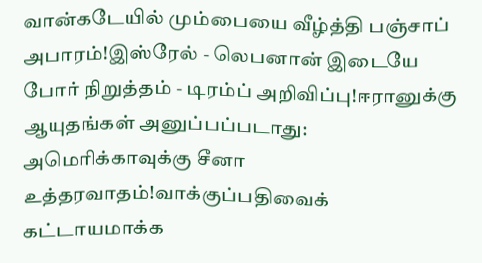வான்கடேயில் மும்பையை வீழ்த்தி பஞ்சாப் அபாரம்!இஸ்ரேல் - லெபனான் இடையே போர் நிறுத்தம் - டிரம்ப் அறிவிப்பு!ஈரானுக்கு ஆயுதங்கள் அனுப்பப்படாது: அமெரிக்காவுக்கு சீனா உத்தரவாதம்!வாக்குப்பதிவைக் கட்டாயமாக்க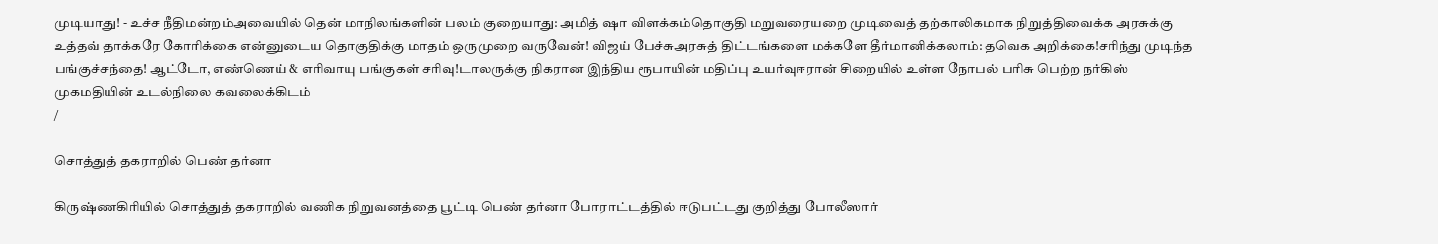முடியாது! - உச்ச நீதிமன்றம்அவையில் தென் மாநிலங்களின் பலம் குறையாது: அமித் ஷா விளக்கம்தொகுதி மறுவரையறை முடிவைத் தற்காலிகமாக நிறுத்திவைக்க அரசுக்கு உத்தவ் தாக்கரே கோரிக்கை என்னுடைய தொகுதிக்கு மாதம் ஒருமுறை வருவேன்! விஜய் பேச்சுஅரசுத் திட்டங்களை மக்களே தீர்மானிக்கலாம்: தவெக அறிக்கை!சரிந்து முடிந்த பங்குச்சந்தை! ஆட்டோ, எண்ணெய் & எரிவாயு பங்குகள் சரிவு!டாலருக்கு நிகரான இந்திய ரூபாயின் மதிப்பு உயர்வுஈரான் சிறையில் உள்ள நோபல் பரிசு பெற்ற நர்கிஸ் முகமதியின் உடல்நிலை கவலைக்கிடம்
/

சொத்துத் தகராறில் பெண் தர்னா

கிருஷ்ணகிரியில் சொத்துத் தகராறில் வணிக நிறுவனத்தை பூட்டி பெண் தர்னா போராட்டத்தில் ஈடுபட்டது குறித்து போலீஸார்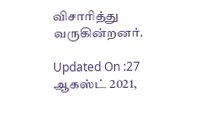விசாரித்து வருகின்றனர்.

Updated On :27 ஆகஸ்ட் 2021,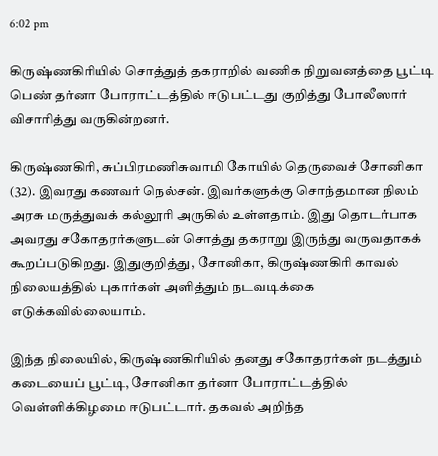6:02 pm

கிருஷ்ணகிரியில் சொத்துத் தகராறில் வணிக நிறுவனத்தை பூட்டி பெண் தர்னா போராட்டத்தில் ஈடுபட்டது குறித்து போலீஸார் விசாரித்து வருகின்றனர்.

கிருஷ்ணகிரி, சுப்பிரமணிசுவாமி கோயில் தெருவைச் சோனிகா (32). இவரது கணவர் நெல்சன். இவர்களுக்கு சொந்தமான நிலம் அரசு மருத்துவக் கல்லூரி அருகில் உள்ளதாம். இது தொடர்பாக அவரது சகோதரர்களுடன் சொத்து தகராறு இருந்து வருவதாகக் கூறப்படுகிறது. இதுகுறித்து, சோனிகா, கிருஷ்ணகிரி காவல் நிலையத்தில் புகார்கள் அளித்தும் நடவடிக்கை எடுக்கவில்லையாம்.

இந்த நிலையில், கிருஷ்ணகிரியில் தனது சகோதரர்கள் நடத்தும் கடையைப் பூட்டி, சோனிகா தர்னா போராட்டத்தில் வெள்ளிக்கிழமை ஈடுபட்டார். தகவல் அறிந்த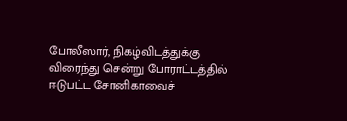போலீஸார், நிகழ்விடத்துக்கு விரைந்து சென்று போராட்டத்தில் ஈடுபட்ட சோனிகாவைச்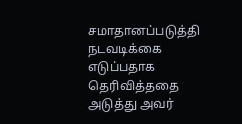சமாதானப்படுத்தி நடவடிக்கை எடுப்பதாக தெரிவித்ததை அடுத்து அவர்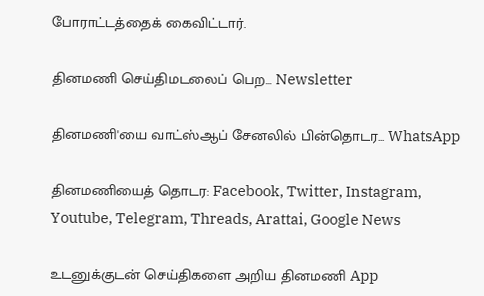போராட்டத்தைக் கைவிட்டார்.

தினமணி செய்திமடலைப் பெற... Newsletter

தினமணி'யை வாட்ஸ்ஆப் சேனலில் பின்தொடர... WhatsApp

தினமணியைத் தொடர: Facebook, Twitter, Instagram, Youtube, Telegram, Threads, Arattai, Google News

உடனுக்குடன் செய்திகளை அறிய தினமணி App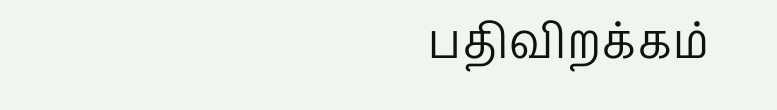பதிவிறக்கம்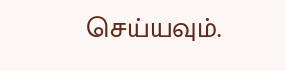செய்யவும்.